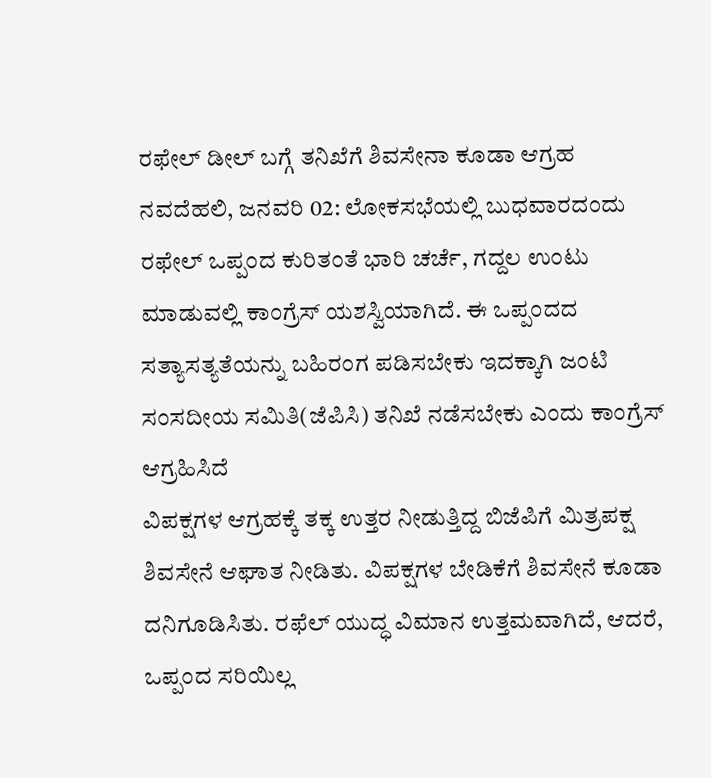ರಫೇಲ್ ಡೀಲ್ ಬಗ್ಗೆ ತನಿಖೆಗೆ ಶಿವಸೇನಾ ಕೂಡಾ ಆಗ್ರಹ
ನವದೆಹಲಿ, ಜನವರಿ 02: ಲೋಕಸಭೆಯಲ್ಲಿ ಬುಧವಾರದಂದು ರಫೇಲ್ ಒಪ್ಪಂದ ಕುರಿತಂತೆ ಭಾರಿ ಚರ್ಚೆ, ಗದ್ದಲ ಉಂಟು ಮಾಡುವಲ್ಲಿ ಕಾಂಗ್ರೆಸ್ ಯಶಸ್ವಿಯಾಗಿದೆ. ಈ ಒಪ್ಪಂದದ ಸತ್ಯಾಸತ್ಯತೆಯನ್ನು ಬಹಿರಂಗ ಪಡಿಸಬೇಕು ಇದಕ್ಕಾಗಿ ಜಂಟಿ ಸಂಸದೀಯ ಸಮಿತಿ(ಜೆಪಿಸಿ) ತನಿಖೆ ನಡೆಸಬೇಕು ಎಂದು ಕಾಂಗ್ರೆಸ್ ಆಗ್ರಹಿಸಿದೆ
ವಿಪಕ್ಷಗಳ ಆಗ್ರಹಕ್ಕೆ ತಕ್ಕ ಉತ್ತರ ನೀಡುತ್ತಿದ್ದ ಬಿಜೆಪಿಗೆ ಮಿತ್ರಪಕ್ಷ ಶಿವಸೇನೆ ಆಘಾತ ನೀಡಿತು. ವಿಪಕ್ಷಗಳ ಬೇಡಿಕೆಗೆ ಶಿವಸೇನೆ ಕೂಡಾ ದನಿಗೂಡಿಸಿತು. ರಫೆಲ್ ಯುದ್ಧ ವಿಮಾನ ಉತ್ತಮವಾಗಿದೆ, ಆದರೆ, ಒಪ್ಪಂದ ಸರಿಯಿಲ್ಲ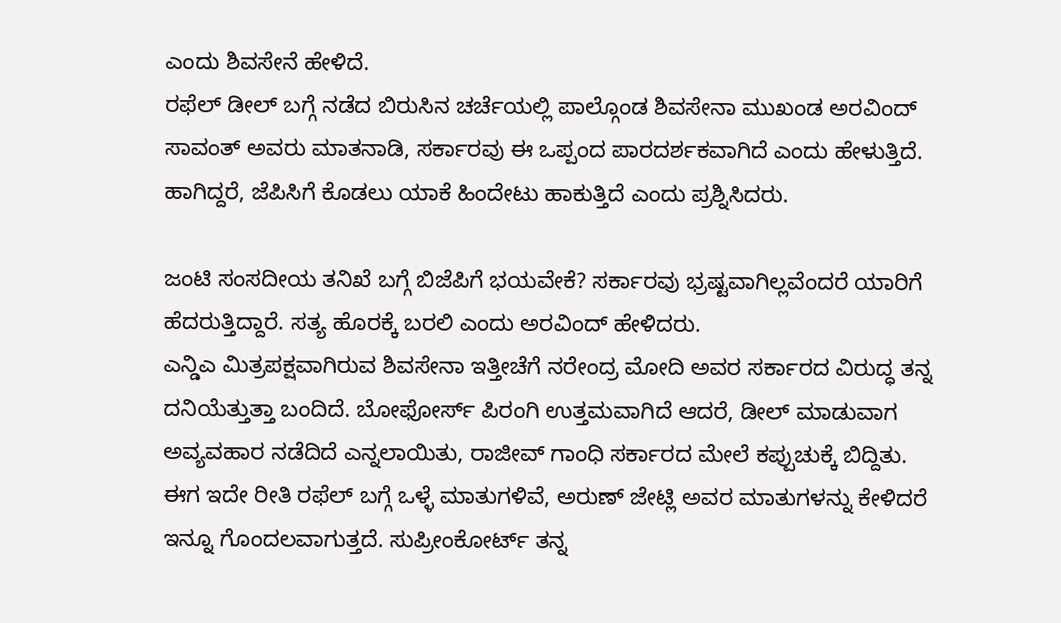ಎಂದು ಶಿವಸೇನೆ ಹೇಳಿದೆ.
ರಫೆಲ್ ಡೀಲ್ ಬಗ್ಗೆ ನಡೆದ ಬಿರುಸಿನ ಚರ್ಚೆಯಲ್ಲಿ ಪಾಲ್ಗೊಂಡ ಶಿವಸೇನಾ ಮುಖಂಡ ಅರವಿಂದ್ ಸಾವಂತ್ ಅವರು ಮಾತನಾಡಿ, ಸರ್ಕಾರವು ಈ ಒಪ್ಪಂದ ಪಾರದರ್ಶಕವಾಗಿದೆ ಎಂದು ಹೇಳುತ್ತಿದೆ. ಹಾಗಿದ್ದರೆ, ಜೆಪಿಸಿಗೆ ಕೊಡಲು ಯಾಕೆ ಹಿಂದೇಟು ಹಾಕುತ್ತಿದೆ ಎಂದು ಪ್ರಶ್ನಿಸಿದರು.

ಜಂಟಿ ಸಂಸದೀಯ ತನಿಖೆ ಬಗ್ಗೆ ಬಿಜೆಪಿಗೆ ಭಯವೇಕೆ? ಸರ್ಕಾರವು ಭ್ರಷ್ಟವಾಗಿಲ್ಲವೆಂದರೆ ಯಾರಿಗೆ ಹೆದರುತ್ತಿದ್ದಾರೆ. ಸತ್ಯ ಹೊರಕ್ಕೆ ಬರಲಿ ಎಂದು ಅರವಿಂದ್ ಹೇಳಿದರು.
ಎನ್ಡಿಎ ಮಿತ್ರಪಕ್ಷವಾಗಿರುವ ಶಿವಸೇನಾ ಇತ್ತೀಚೆಗೆ ನರೇಂದ್ರ ಮೋದಿ ಅವರ ಸರ್ಕಾರದ ವಿರುದ್ಧ ತನ್ನ ದನಿಯೆತ್ತುತ್ತಾ ಬಂದಿದೆ. ಬೋಫೋರ್ಸ್ ಪಿರಂಗಿ ಉತ್ತಮವಾಗಿದೆ ಆದರೆ, ಡೀಲ್ ಮಾಡುವಾಗ ಅವ್ಯವಹಾರ ನಡೆದಿದೆ ಎನ್ನಲಾಯಿತು, ರಾಜೀವ್ ಗಾಂಧಿ ಸರ್ಕಾರದ ಮೇಲೆ ಕಪ್ಪುಚುಕ್ಕೆ ಬಿದ್ದಿತು.
ಈಗ ಇದೇ ರೀತಿ ರಫೆಲ್ ಬಗ್ಗೆ ಒಳ್ಳೆ ಮಾತುಗಳಿವೆ, ಅರುಣ್ ಜೇಟ್ಲಿ ಅವರ ಮಾತುಗಳನ್ನು ಕೇಳಿದರೆ ಇನ್ನೂ ಗೊಂದಲವಾಗುತ್ತದೆ. ಸುಪ್ರೀಂಕೋರ್ಟ್ ತನ್ನ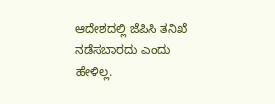ಆದೇಶದಲ್ಲಿ ಜೆಪಿಸಿ ತನಿಖೆ ನಡೆಸಬಾರದು ಎಂದು ಹೇಳಿಲ್ಲ.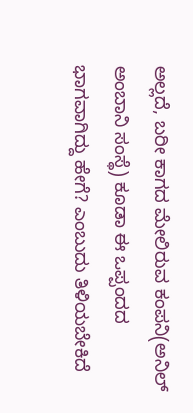ಅಲ್ಲದೆ, ಬರೀ ಕಾಗದ ಮೇಲಿರುವ ಕಂಪನಿ(ಅನಿಲ್ ಅಂಬಾನಿ ಸಂಸ್ಥೆ) ಕೂಡಾ ಈ ಒಪ್ಪಂದದ ಭಾಗವಾಗಿದ್ದು ಹೇಗೆ? ಎಂಬುದು ತಿಳಿಯಬೇಕಿದೆ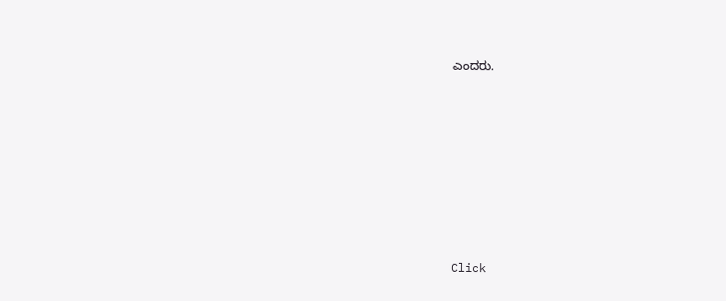ಎಂದರು.












Click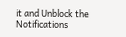it and Unblock the Notifications